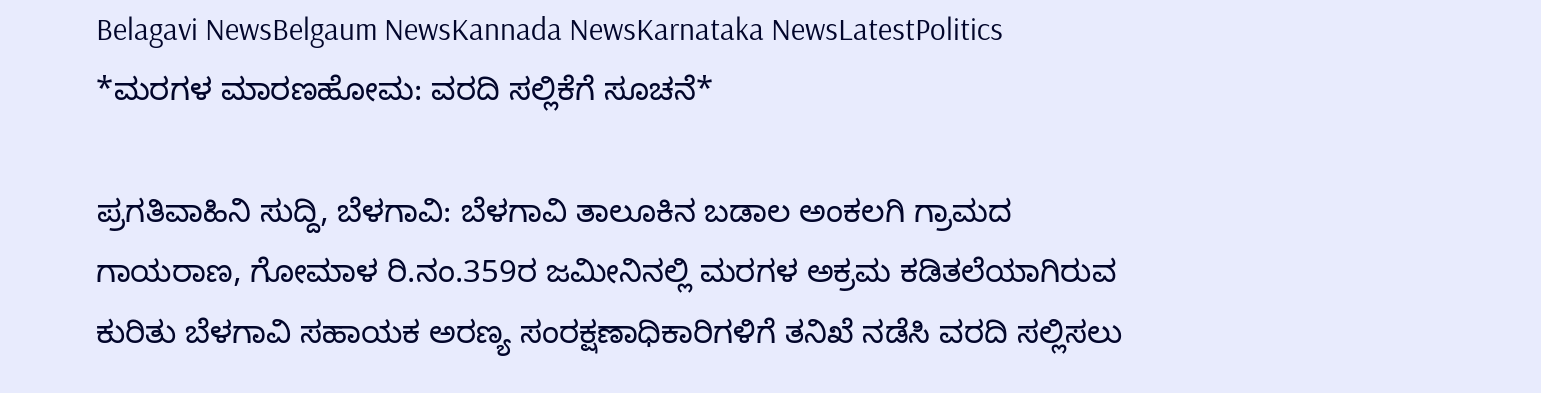Belagavi NewsBelgaum NewsKannada NewsKarnataka NewsLatestPolitics
*ಮರಗಳ ಮಾರಣಹೋಮ: ವರದಿ ಸಲ್ಲಿಕೆಗೆ ಸೂಚನೆ*

ಪ್ರಗತಿವಾಹಿನಿ ಸುದ್ದಿ, ಬೆಳಗಾವಿ: ಬೆಳಗಾವಿ ತಾಲೂಕಿನ ಬಡಾಲ ಅಂಕಲಗಿ ಗ್ರಾಮದ ಗಾಯರಾಣ, ಗೋಮಾಳ ರಿ.ನಂ.359ರ ಜಮೀನಿನಲ್ಲಿ ಮರಗಳ ಅಕ್ರಮ ಕಡಿತಲೆಯಾಗಿರುವ ಕುರಿತು ಬೆಳಗಾವಿ ಸಹಾಯಕ ಅರಣ್ಯ ಸಂರಕ್ಷಣಾಧಿಕಾರಿಗಳಿಗೆ ತನಿಖೆ ನಡೆಸಿ ವರದಿ ಸಲ್ಲಿಸಲು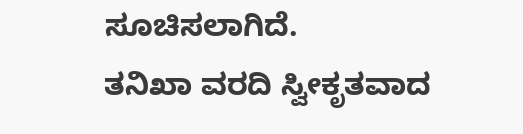ಸೂಚಿಸಲಾಗಿದೆ.
ತನಿಖಾ ವರದಿ ಸ್ವೀಕೃತವಾದ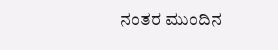ನಂತರ ಮುಂದಿನ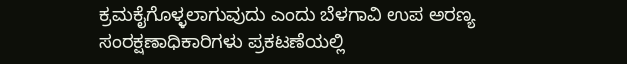ಕ್ರಮಕೈಗೊಳ್ಳಲಾಗುವುದು ಎಂದು ಬೆಳಗಾವಿ ಉಪ ಅರಣ್ಯ ಸಂರಕ್ಷಣಾಧಿಕಾರಿಗಳು ಪ್ರಕಟಣೆಯಲ್ಲಿ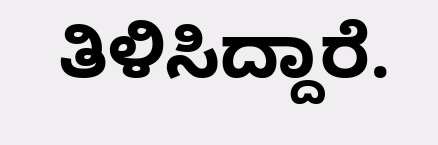ತಿಳಿಸಿದ್ದಾರೆ.